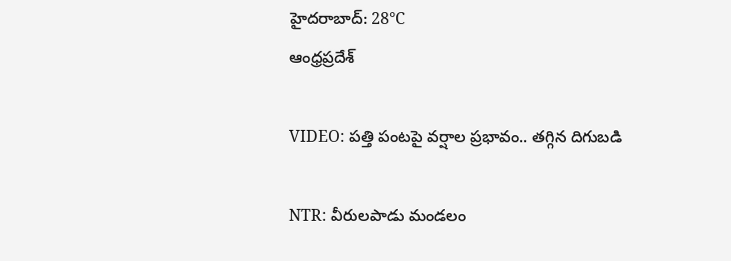హైదరాబాద్: 28°C
ఆంధ్రప్రదేశ్

VIDEO: పత్తి పంటపై వర్షాల ప్రభావం.. తగ్గిన దిగుబడి

NTR: వీరులపాడు మండలం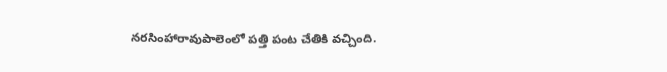నరసింహారావుపాలెంలో పత్తి పంట చేతికి వచ్చింది.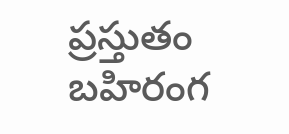ప్రస్తుతం బహిరంగ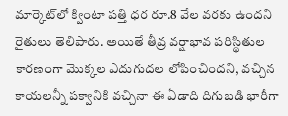మార్కెట్‌లో క్వింటా పత్తి ధర రూ.8 వేల వరకు ఉందని రైతులు తెలిపారు. అయితే తీవ్ర వర్షాభావ పరిస్థితుల కారణంగా మొక్కల ఎదుగుదల లోపించిందని, వచ్చిన కాయలన్నీ పక్వానికి వచ్చినా ఈ ఏడాది దిగుబడి భారీగా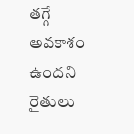తగ్గే అవకాశం ఉందని రైతులు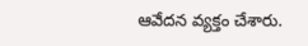ఆవేదన వ్యక్తం చేశారు.